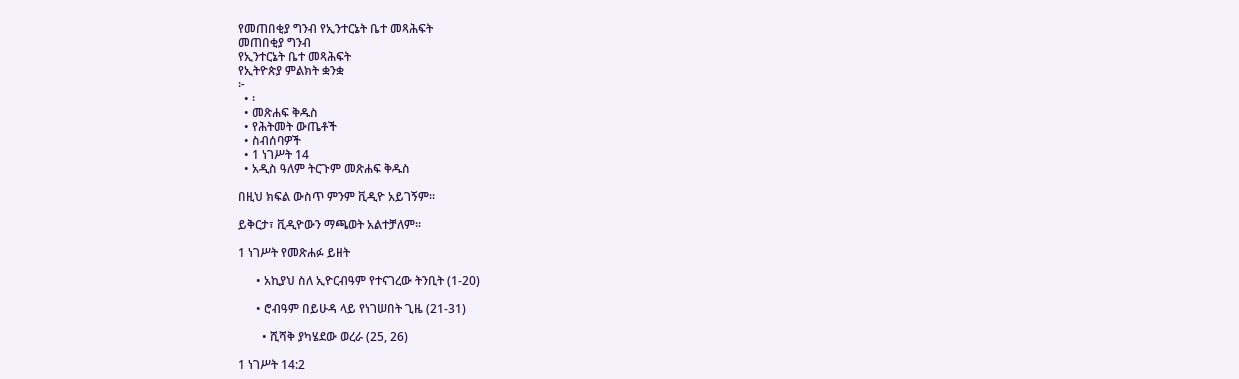የመጠበቂያ ግንብ የኢንተርኔት ቤተ መጻሕፍት
መጠበቂያ ግንብ
የኢንተርኔት ቤተ መጻሕፍት
የኢትዮጵያ ምልክት ቋንቋ
፦
  • ፡
  • መጽሐፍ ቅዱስ
  • የሕትመት ውጤቶች
  • ስብሰባዎች
  • 1 ነገሥት 14
  • አዲስ ዓለም ትርጉም መጽሐፍ ቅዱስ

በዚህ ክፍል ውስጥ ምንም ቪዲዮ አይገኝም።

ይቅርታ፣ ቪዲዮውን ማጫወት አልተቻለም።

1 ነገሥት የመጽሐፉ ይዘት

      • አኪያህ ስለ ኢዮርብዓም የተናገረው ትንቢት (1-20)

      • ሮብዓም በይሁዳ ላይ የነገሠበት ጊዜ (21-31)

        • ሺሻቅ ያካሄደው ወረራ (25, 26)

1 ነገሥት 14:2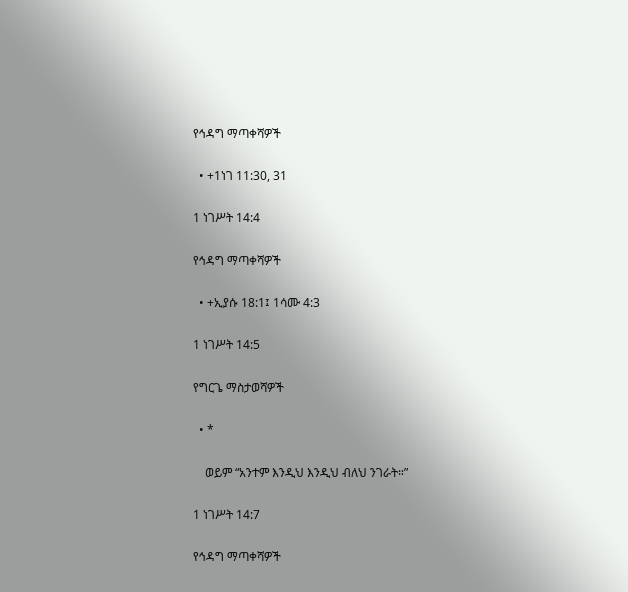የኅዳግ ማጣቀሻዎች

  • +1ነገ 11:30, 31

1 ነገሥት 14:4

የኅዳግ ማጣቀሻዎች

  • +ኢያሱ 18:1፤ 1ሳሙ 4:3

1 ነገሥት 14:5

የግርጌ ማስታወሻዎች

  • *

    ወይም “አንተም እንዲህ እንዲህ ብለህ ንገራት።”

1 ነገሥት 14:7

የኅዳግ ማጣቀሻዎች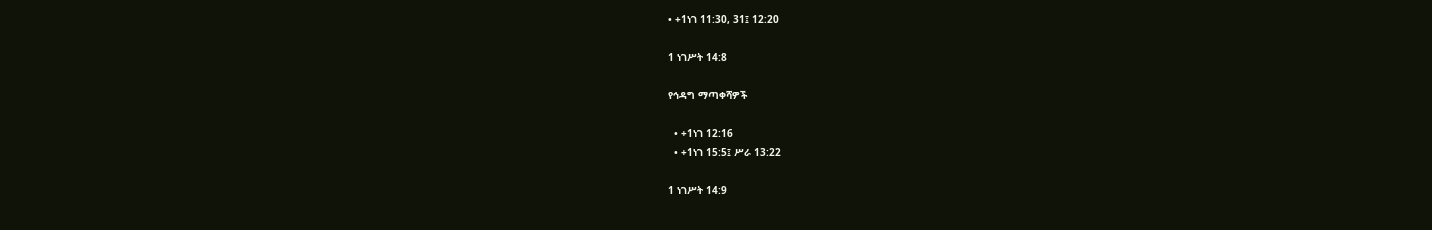• +1ነገ 11:30, 31፤ 12:20

1 ነገሥት 14:8

የኅዳግ ማጣቀሻዎች

  • +1ነገ 12:16
  • +1ነገ 15:5፤ ሥራ 13:22

1 ነገሥት 14:9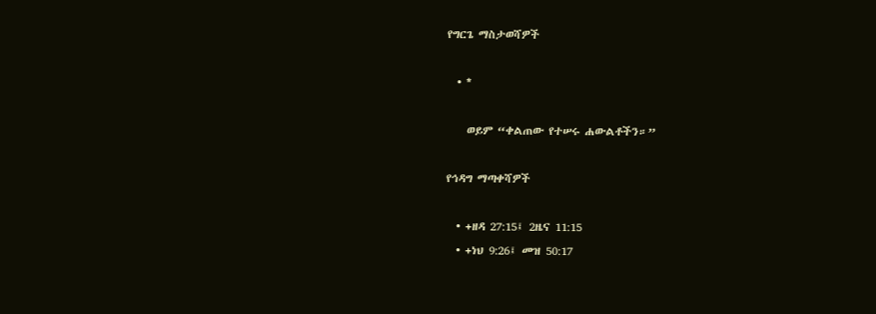የግርጌ ማስታወሻዎች

  • *

    ወይም “ቀልጠው የተሠሩ ሐውልቶችን።”

የኅዳግ ማጣቀሻዎች

  • +ዘዳ 27:15፤ 2ዜና 11:15
  • +ነህ 9:26፤ መዝ 50:17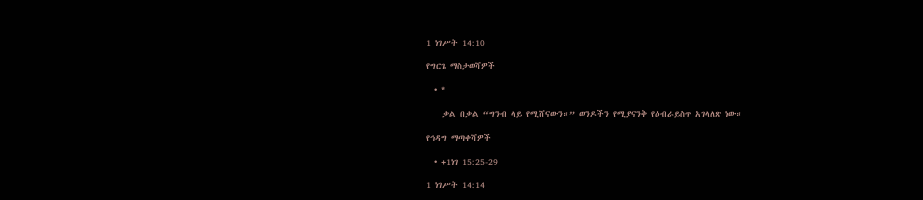1 ነገሥት 14:10

የግርጌ ማስታወሻዎች

  • *

    ቃል በቃል “ግንብ ላይ የሚሸናውን።” ወንዶችን የሚያናንቅ የዕብራይስጥ አገላለጽ ነው።

የኅዳግ ማጣቀሻዎች

  • +1ነገ 15:25-29

1 ነገሥት 14:14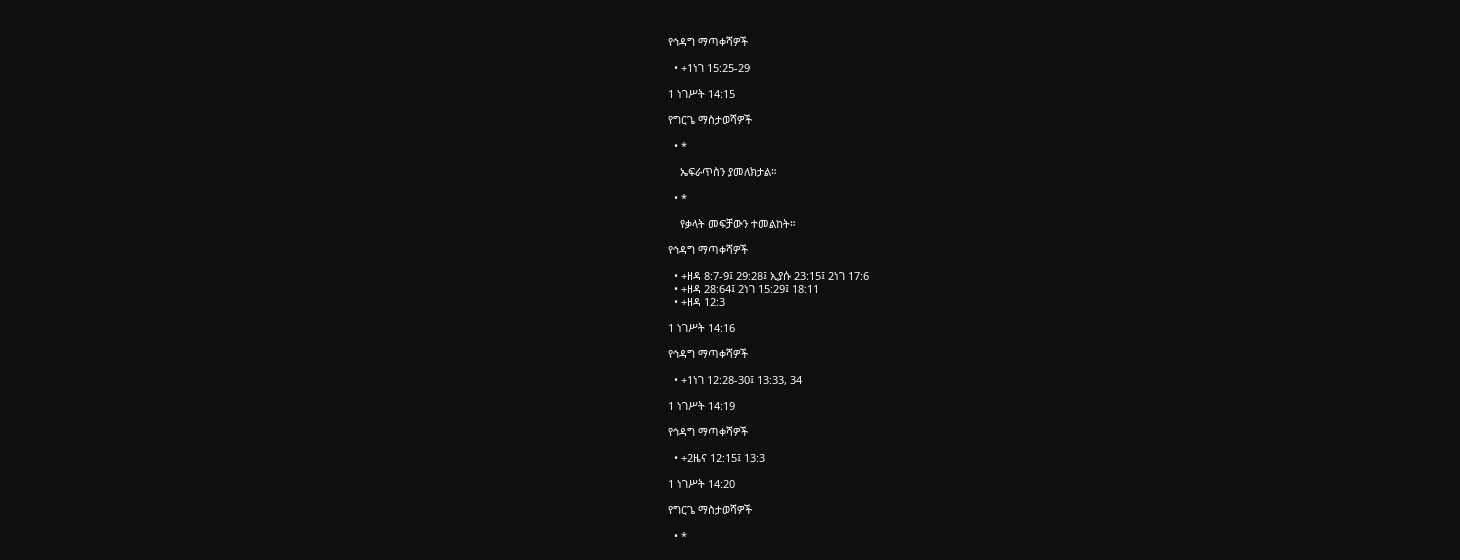የኅዳግ ማጣቀሻዎች

  • +1ነገ 15:25-29

1 ነገሥት 14:15

የግርጌ ማስታወሻዎች

  • *

    ኤፍራጥስን ያመለክታል።

  • *

    የቃላት መፍቻውን ተመልከት።

የኅዳግ ማጣቀሻዎች

  • +ዘዳ 8:7-9፤ 29:28፤ ኢያሱ 23:15፤ 2ነገ 17:6
  • +ዘዳ 28:64፤ 2ነገ 15:29፤ 18:11
  • +ዘዳ 12:3

1 ነገሥት 14:16

የኅዳግ ማጣቀሻዎች

  • +1ነገ 12:28-30፤ 13:33, 34

1 ነገሥት 14:19

የኅዳግ ማጣቀሻዎች

  • +2ዜና 12:15፤ 13:3

1 ነገሥት 14:20

የግርጌ ማስታወሻዎች

  • *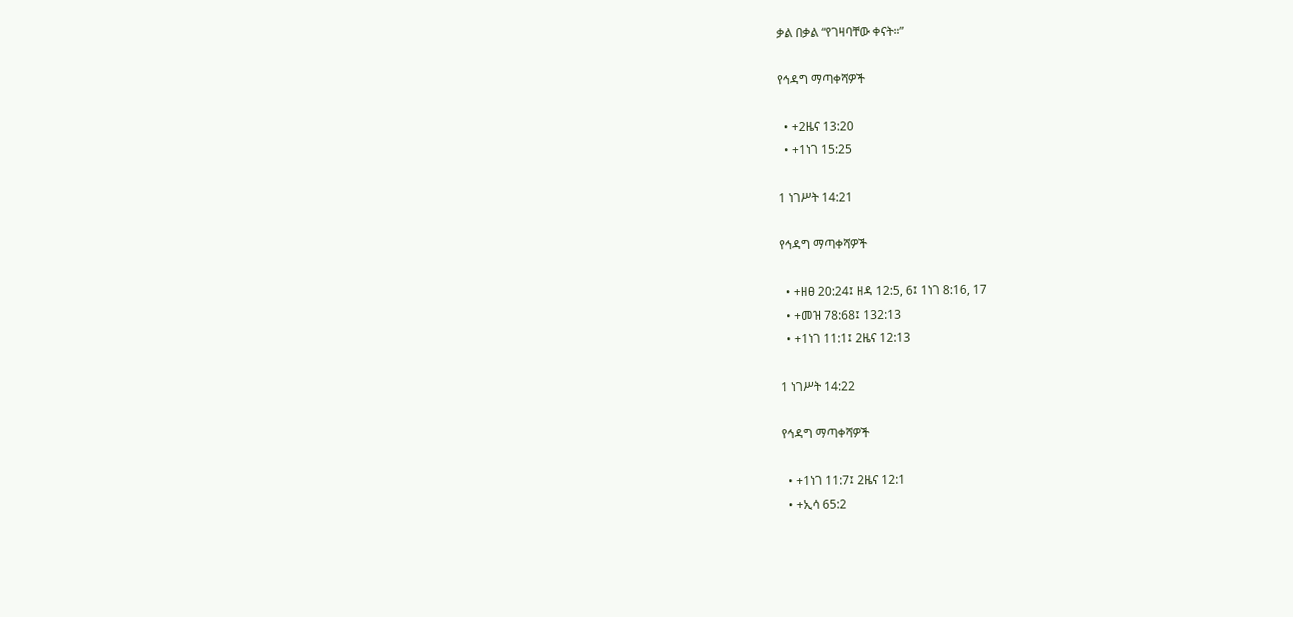ቃል በቃል “የገዛባቸው ቀናት።”

የኅዳግ ማጣቀሻዎች

  • +2ዜና 13:20
  • +1ነገ 15:25

1 ነገሥት 14:21

የኅዳግ ማጣቀሻዎች

  • +ዘፀ 20:24፤ ዘዳ 12:5, 6፤ 1ነገ 8:16, 17
  • +መዝ 78:68፤ 132:13
  • +1ነገ 11:1፤ 2ዜና 12:13

1 ነገሥት 14:22

የኅዳግ ማጣቀሻዎች

  • +1ነገ 11:7፤ 2ዜና 12:1
  • +ኢሳ 65:2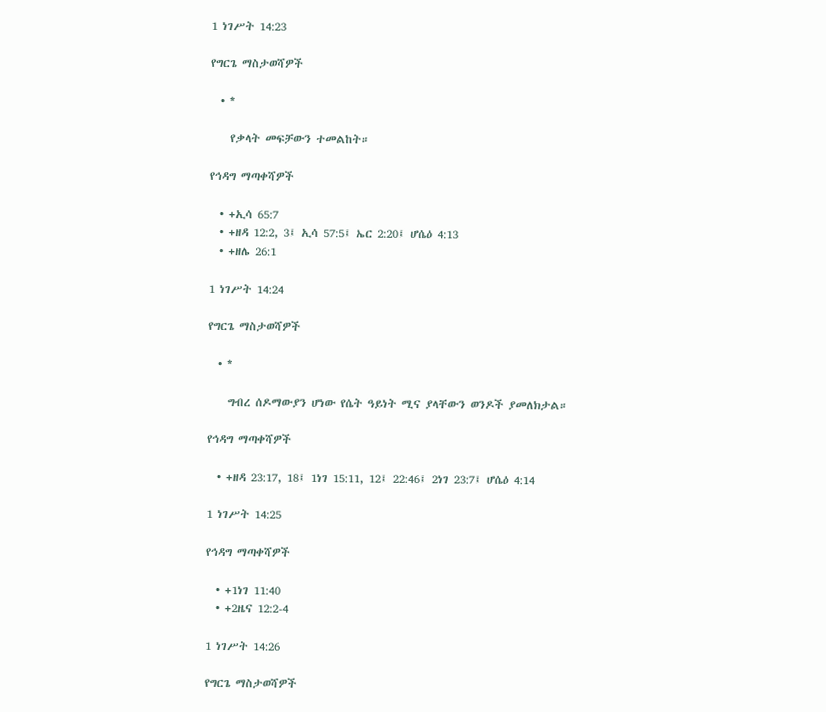1 ነገሥት 14:23

የግርጌ ማስታወሻዎች

  • *

    የቃላት መፍቻውን ተመልከት።

የኅዳግ ማጣቀሻዎች

  • +ኢሳ 65:7
  • +ዘዳ 12:2, 3፤ ኢሳ 57:5፤ ኤር 2:20፤ ሆሴዕ 4:13
  • +ዘሌ 26:1

1 ነገሥት 14:24

የግርጌ ማስታወሻዎች

  • *

    ግብረ ሰዶማውያን ሆነው የሴት ዓይነት ሚና ያላቸውን ወንዶች ያመለክታል።

የኅዳግ ማጣቀሻዎች

  • +ዘዳ 23:17, 18፤ 1ነገ 15:11, 12፤ 22:46፤ 2ነገ 23:7፤ ሆሴዕ 4:14

1 ነገሥት 14:25

የኅዳግ ማጣቀሻዎች

  • +1ነገ 11:40
  • +2ዜና 12:2-4

1 ነገሥት 14:26

የግርጌ ማስታወሻዎች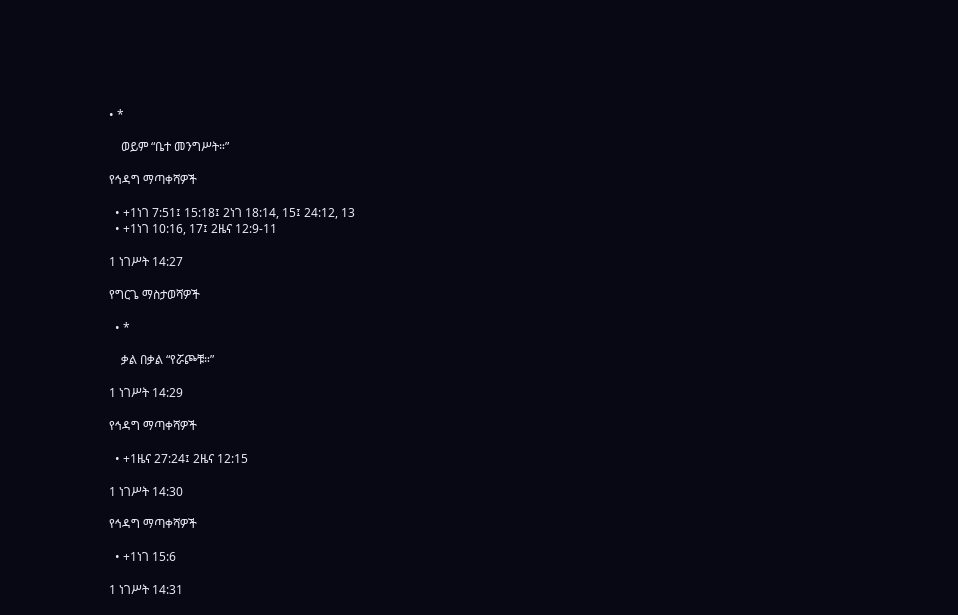• *

    ወይም “ቤተ መንግሥት።”

የኅዳግ ማጣቀሻዎች

  • +1ነገ 7:51፤ 15:18፤ 2ነገ 18:14, 15፤ 24:12, 13
  • +1ነገ 10:16, 17፤ 2ዜና 12:9-11

1 ነገሥት 14:27

የግርጌ ማስታወሻዎች

  • *

    ቃል በቃል “የሯጮቹ።”

1 ነገሥት 14:29

የኅዳግ ማጣቀሻዎች

  • +1ዜና 27:24፤ 2ዜና 12:15

1 ነገሥት 14:30

የኅዳግ ማጣቀሻዎች

  • +1ነገ 15:6

1 ነገሥት 14:31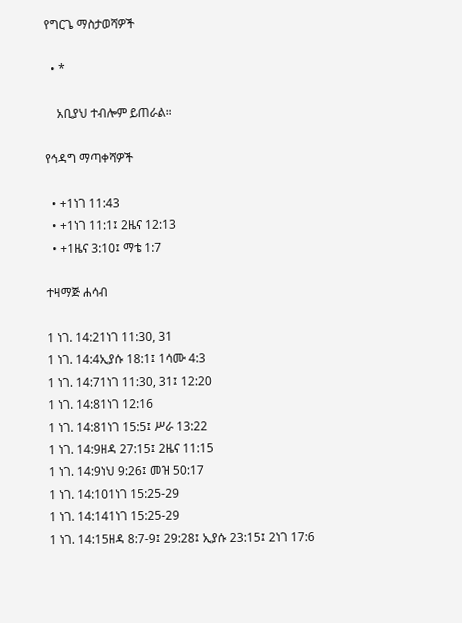የግርጌ ማስታወሻዎች

  • *

    አቢያህ ተብሎም ይጠራል።

የኅዳግ ማጣቀሻዎች

  • +1ነገ 11:43
  • +1ነገ 11:1፤ 2ዜና 12:13
  • +1ዜና 3:10፤ ማቴ 1:7

ተዛማጅ ሐሳብ

1 ነገ. 14:21ነገ 11:30, 31
1 ነገ. 14:4ኢያሱ 18:1፤ 1ሳሙ 4:3
1 ነገ. 14:71ነገ 11:30, 31፤ 12:20
1 ነገ. 14:81ነገ 12:16
1 ነገ. 14:81ነገ 15:5፤ ሥራ 13:22
1 ነገ. 14:9ዘዳ 27:15፤ 2ዜና 11:15
1 ነገ. 14:9ነህ 9:26፤ መዝ 50:17
1 ነገ. 14:101ነገ 15:25-29
1 ነገ. 14:141ነገ 15:25-29
1 ነገ. 14:15ዘዳ 8:7-9፤ 29:28፤ ኢያሱ 23:15፤ 2ነገ 17:6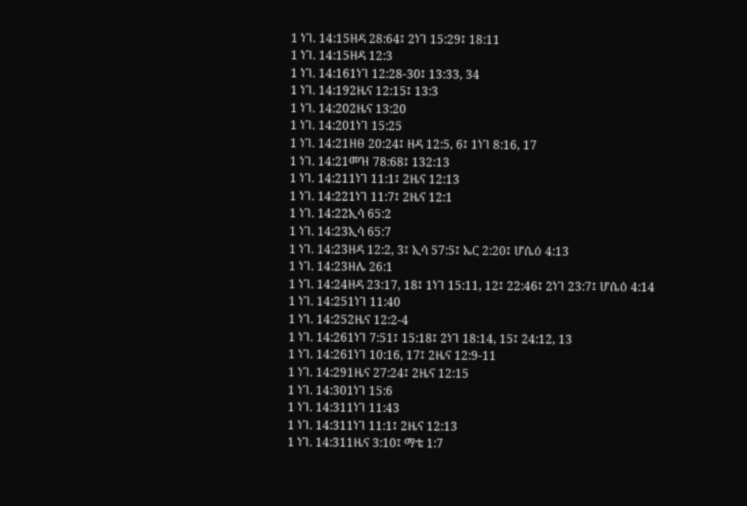1 ነገ. 14:15ዘዳ 28:64፤ 2ነገ 15:29፤ 18:11
1 ነገ. 14:15ዘዳ 12:3
1 ነገ. 14:161ነገ 12:28-30፤ 13:33, 34
1 ነገ. 14:192ዜና 12:15፤ 13:3
1 ነገ. 14:202ዜና 13:20
1 ነገ. 14:201ነገ 15:25
1 ነገ. 14:21ዘፀ 20:24፤ ዘዳ 12:5, 6፤ 1ነገ 8:16, 17
1 ነገ. 14:21መዝ 78:68፤ 132:13
1 ነገ. 14:211ነገ 11:1፤ 2ዜና 12:13
1 ነገ. 14:221ነገ 11:7፤ 2ዜና 12:1
1 ነገ. 14:22ኢሳ 65:2
1 ነገ. 14:23ኢሳ 65:7
1 ነገ. 14:23ዘዳ 12:2, 3፤ ኢሳ 57:5፤ ኤር 2:20፤ ሆሴዕ 4:13
1 ነገ. 14:23ዘሌ 26:1
1 ነገ. 14:24ዘዳ 23:17, 18፤ 1ነገ 15:11, 12፤ 22:46፤ 2ነገ 23:7፤ ሆሴዕ 4:14
1 ነገ. 14:251ነገ 11:40
1 ነገ. 14:252ዜና 12:2-4
1 ነገ. 14:261ነገ 7:51፤ 15:18፤ 2ነገ 18:14, 15፤ 24:12, 13
1 ነገ. 14:261ነገ 10:16, 17፤ 2ዜና 12:9-11
1 ነገ. 14:291ዜና 27:24፤ 2ዜና 12:15
1 ነገ. 14:301ነገ 15:6
1 ነገ. 14:311ነገ 11:43
1 ነገ. 14:311ነገ 11:1፤ 2ዜና 12:13
1 ነገ. 14:311ዜና 3:10፤ ማቴ 1:7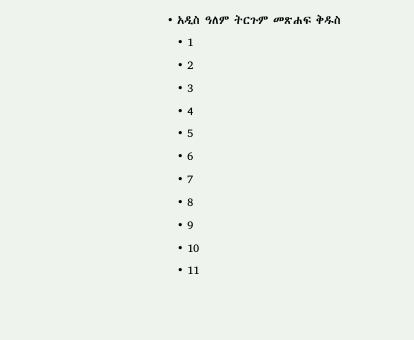• አዲስ ዓለም ትርጉም መጽሐፍ ቅዱስ
  • 1
  • 2
  • 3
  • 4
  • 5
  • 6
  • 7
  • 8
  • 9
  • 10
  • 11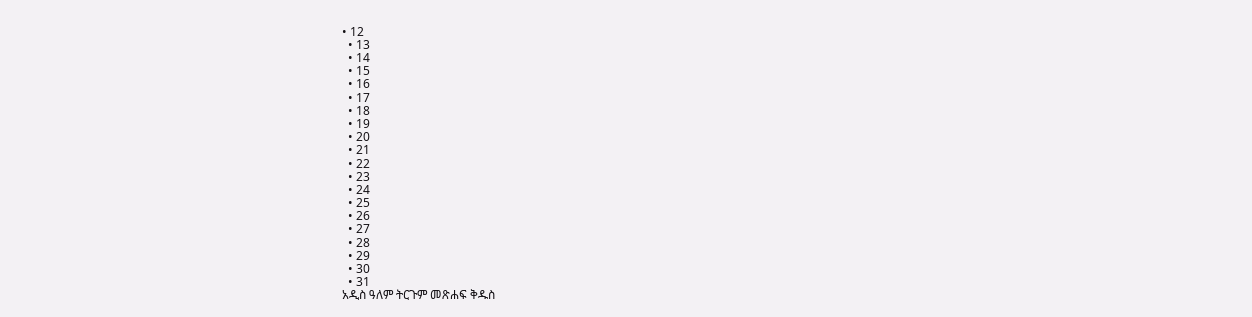• 12
  • 13
  • 14
  • 15
  • 16
  • 17
  • 18
  • 19
  • 20
  • 21
  • 22
  • 23
  • 24
  • 25
  • 26
  • 27
  • 28
  • 29
  • 30
  • 31
አዲስ ዓለም ትርጉም መጽሐፍ ቅዱስ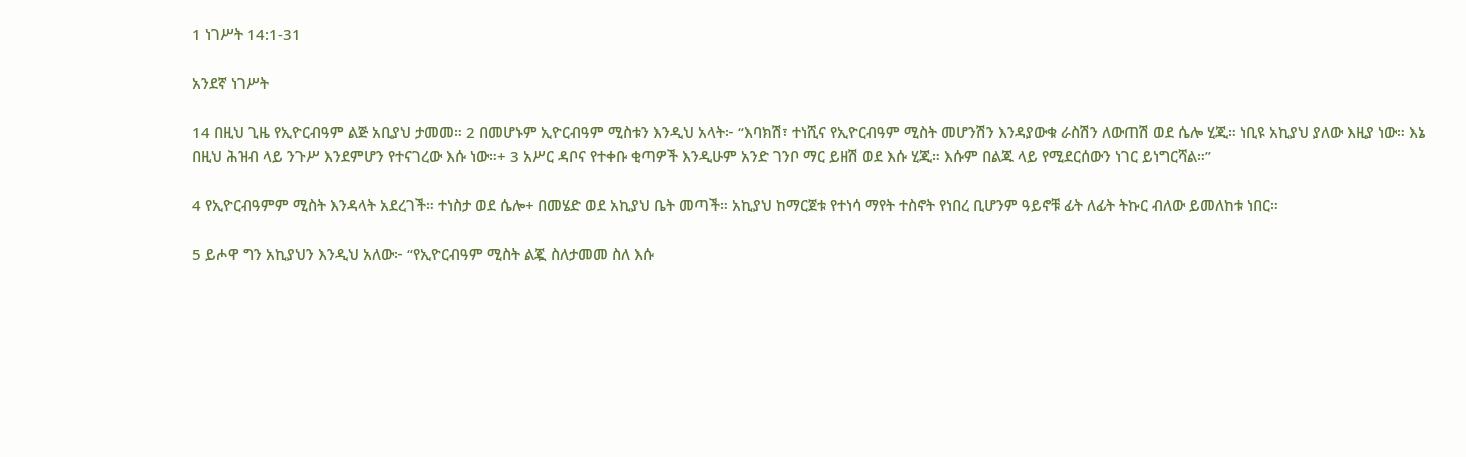1 ነገሥት 14:1-31

አንደኛ ነገሥት

14 በዚህ ጊዜ የኢዮርብዓም ልጅ አቢያህ ታመመ። 2 በመሆኑም ኢዮርብዓም ሚስቱን እንዲህ አላት፦ “እባክሽ፣ ተነሺና የኢዮርብዓም ሚስት መሆንሽን እንዳያውቁ ራስሽን ለውጠሽ ወደ ሴሎ ሂጂ። ነቢዩ አኪያህ ያለው እዚያ ነው። እኔ በዚህ ሕዝብ ላይ ንጉሥ እንደምሆን የተናገረው እሱ ነው።+ 3 አሥር ዳቦና የተቀቡ ቂጣዎች እንዲሁም አንድ ገንቦ ማር ይዘሽ ወደ እሱ ሂጂ። እሱም በልጁ ላይ የሚደርሰውን ነገር ይነግርሻል።”

4 የኢዮርብዓምም ሚስት እንዳላት አደረገች። ተነስታ ወደ ሴሎ+ በመሄድ ወደ አኪያህ ቤት መጣች። አኪያህ ከማርጀቱ የተነሳ ማየት ተስኖት የነበረ ቢሆንም ዓይኖቹ ፊት ለፊት ትኩር ብለው ይመለከቱ ነበር።

5 ይሖዋ ግን አኪያህን እንዲህ አለው፦ “የኢዮርብዓም ሚስት ልጇ ስለታመመ ስለ እሱ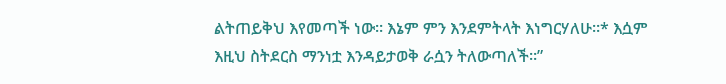ልትጠይቅህ እየመጣች ነው። እኔም ምን እንደምትላት እነግርሃለሁ።* እሷም እዚህ ስትደርስ ማንነቷ እንዳይታወቅ ራሷን ትለውጣለች።”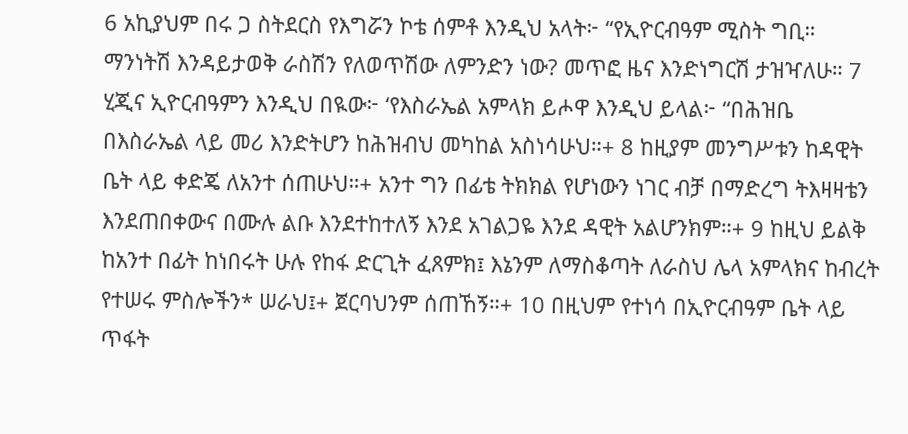6 አኪያህም በሩ ጋ ስትደርስ የእግሯን ኮቴ ሰምቶ እንዲህ አላት፦ “የኢዮርብዓም ሚስት ግቢ። ማንነትሽ እንዳይታወቅ ራስሽን የለወጥሽው ለምንድን ነው? መጥፎ ዜና እንድነግርሽ ታዝዣለሁ። 7 ሂጂና ኢዮርብዓምን እንዲህ በዪው፦ ‘የእስራኤል አምላክ ይሖዋ እንዲህ ይላል፦ “በሕዝቤ በእስራኤል ላይ መሪ እንድትሆን ከሕዝብህ መካከል አስነሳሁህ።+ 8 ከዚያም መንግሥቱን ከዳዊት ቤት ላይ ቀድጄ ለአንተ ሰጠሁህ።+ አንተ ግን በፊቴ ትክክል የሆነውን ነገር ብቻ በማድረግ ትእዛዛቴን እንደጠበቀውና በሙሉ ልቡ እንደተከተለኝ እንደ አገልጋዬ እንደ ዳዊት አልሆንክም።+ 9 ከዚህ ይልቅ ከአንተ በፊት ከነበሩት ሁሉ የከፋ ድርጊት ፈጸምክ፤ እኔንም ለማስቆጣት ለራስህ ሌላ አምላክና ከብረት የተሠሩ ምስሎችን* ሠራህ፤+ ጀርባህንም ሰጠኸኝ።+ 10 በዚህም የተነሳ በኢዮርብዓም ቤት ላይ ጥፋት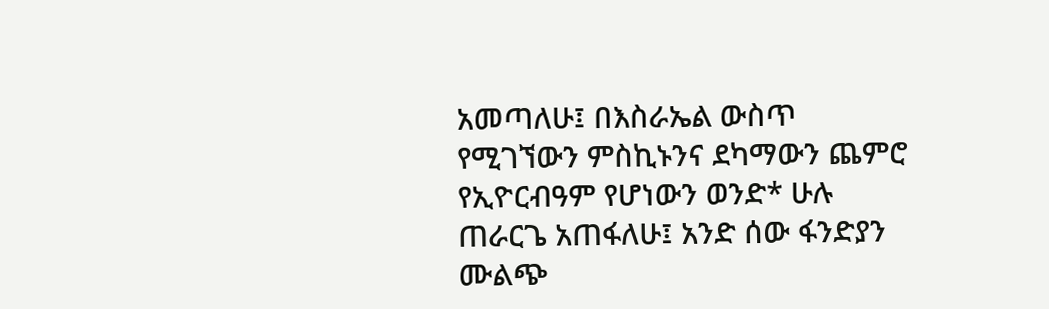አመጣለሁ፤ በእስራኤል ውስጥ የሚገኘውን ምስኪኑንና ደካማውን ጨምሮ የኢዮርብዓም የሆነውን ወንድ* ሁሉ ጠራርጌ አጠፋለሁ፤ አንድ ሰው ፋንድያን ሙልጭ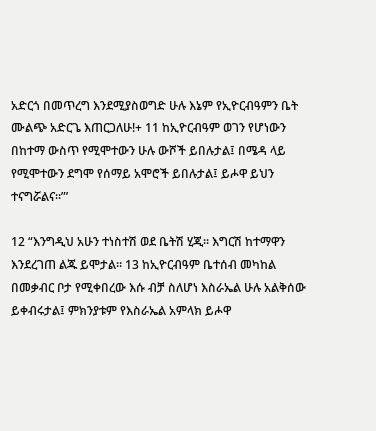አድርጎ በመጥረግ እንደሚያስወግድ ሁሉ እኔም የኢዮርብዓምን ቤት ሙልጭ አድርጌ እጠርጋለሁ!+ 11 ከኢዮርብዓም ወገን የሆነውን በከተማ ውስጥ የሚሞተውን ሁሉ ውሾች ይበሉታል፤ በሜዳ ላይ የሚሞተውን ደግሞ የሰማይ አሞሮች ይበሉታል፤ ይሖዋ ይህን ተናግሯልና።”’

12 “እንግዲህ አሁን ተነስተሽ ወደ ቤትሽ ሂጂ። እግርሽ ከተማዋን እንደረገጠ ልጁ ይሞታል። 13 ከኢዮርብዓም ቤተሰብ መካከል በመቃብር ቦታ የሚቀበረው እሱ ብቻ ስለሆነ እስራኤል ሁሉ አልቅሰው ይቀብሩታል፤ ምክንያቱም የእስራኤል አምላክ ይሖዋ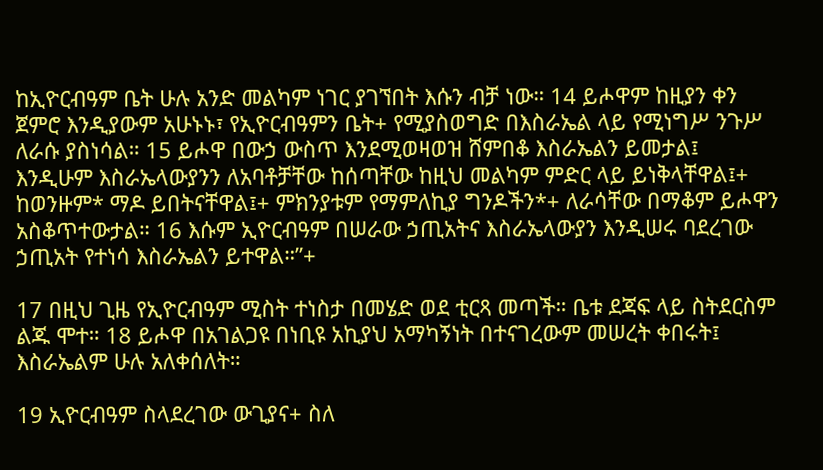ከኢዮርብዓም ቤት ሁሉ አንድ መልካም ነገር ያገኘበት እሱን ብቻ ነው። 14 ይሖዋም ከዚያን ቀን ጀምሮ እንዲያውም አሁኑኑ፣ የኢዮርብዓምን ቤት+ የሚያስወግድ በእስራኤል ላይ የሚነግሥ ንጉሥ ለራሱ ያስነሳል። 15 ይሖዋ በውኃ ውስጥ እንደሚወዛወዝ ሸምበቆ እስራኤልን ይመታል፤ እንዲሁም እስራኤላውያንን ለአባቶቻቸው ከሰጣቸው ከዚህ መልካም ምድር ላይ ይነቅላቸዋል፤+ ከወንዙም* ማዶ ይበትናቸዋል፤+ ምክንያቱም የማምለኪያ ግንዶችን*+ ለራሳቸው በማቆም ይሖዋን አስቆጥተውታል። 16 እሱም ኢዮርብዓም በሠራው ኃጢአትና እስራኤላውያን እንዲሠሩ ባደረገው ኃጢአት የተነሳ እስራኤልን ይተዋል።”+

17 በዚህ ጊዜ የኢዮርብዓም ሚስት ተነስታ በመሄድ ወደ ቲርጻ መጣች። ቤቱ ደጃፍ ላይ ስትደርስም ልጁ ሞተ። 18 ይሖዋ በአገልጋዩ በነቢዩ አኪያህ አማካኝነት በተናገረውም መሠረት ቀበሩት፤ እስራኤልም ሁሉ አለቀሰለት።

19 ኢዮርብዓም ስላደረገው ውጊያና+ ስለ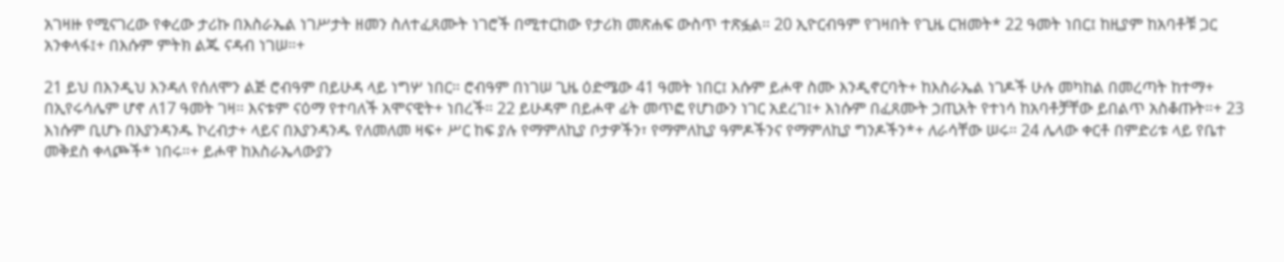አገዛዙ የሚናገረው የቀረው ታሪኩ በእስራኤል ነገሥታት ዘመን ስለተፈጸሙት ነገሮች በሚተርከው የታሪክ መጽሐፍ ውስጥ ተጽፏል። 20 ኢዮርብዓም የገዛበት የጊዜ ርዝመት* 22 ዓመት ነበር፤ ከዚያም ከአባቶቹ ጋር አንቀላፋ፤+ በእሱም ምትክ ልጁ ናዳብ ነገሠ።+

21 ይህ በእንዲህ እንዳለ የሰለሞን ልጅ ሮብዓም በይሁዳ ላይ ነግሦ ነበር። ሮብዓም በነገሠ ጊዜ ዕድሜው 41 ዓመት ነበር፤ እሱም ይሖዋ ስሙ እንዲኖርባት+ ከእስራኤል ነገዶች ሁሉ መካከል በመረጣት ከተማ+ በኢየሩሳሌም ሆኖ ለ17 ዓመት ገዛ። እናቱም ናዕማ የተባለች አሞናዊት+ ነበረች። 22 ይሁዳም በይሖዋ ፊት መጥፎ የሆነውን ነገር አደረገ፤+ እነሱም በፈጸሙት ኃጢአት የተነሳ ከአባቶቻቸው ይበልጥ አስቆጡት።+ 23 እነሱም ቢሆኑ በእያንዳንዱ ኮረብታ+ ላይና በእያንዳንዱ የለመለመ ዛፍ+ ሥር ከፍ ያሉ የማምለኪያ ቦታዎችን፣ የማምለኪያ ዓምዶችንና የማምለኪያ ግንዶችን*+ ለራሳቸው ሠሩ። 24 ሌላው ቀርቶ በምድሪቱ ላይ የቤተ መቅደስ ቀላጮች* ነበሩ።+ ይሖዋ ከእስራኤላውያን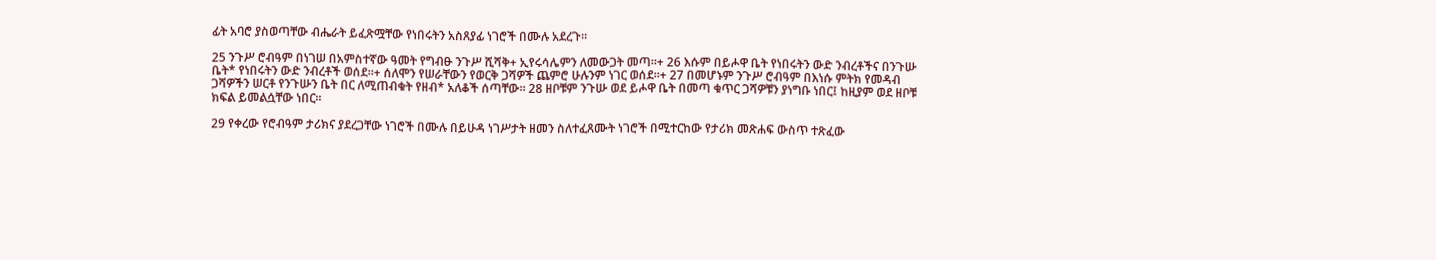ፊት አባሮ ያስወጣቸው ብሔራት ይፈጽሟቸው የነበሩትን አስጸያፊ ነገሮች በሙሉ አደረጉ።

25 ንጉሥ ሮብዓም በነገሠ በአምስተኛው ዓመት የግብፁ ንጉሥ ሺሻቅ+ ኢየሩሳሌምን ለመውጋት መጣ።+ 26 እሱም በይሖዋ ቤት የነበሩትን ውድ ንብረቶችና በንጉሡ ቤት* የነበሩትን ውድ ንብረቶች ወሰደ።+ ሰለሞን የሠራቸውን የወርቅ ጋሻዎች ጨምሮ ሁሉንም ነገር ወሰደ።+ 27 በመሆኑም ንጉሥ ሮብዓም በእነሱ ምትክ የመዳብ ጋሻዎችን ሠርቶ የንጉሡን ቤት በር ለሚጠብቁት የዘብ* አለቆች ሰጣቸው። 28 ዘቦቹም ንጉሡ ወደ ይሖዋ ቤት በመጣ ቁጥር ጋሻዎቹን ያነግቡ ነበር፤ ከዚያም ወደ ዘቦቹ ክፍል ይመልሷቸው ነበር።

29 የቀረው የሮብዓም ታሪክና ያደረጋቸው ነገሮች በሙሉ በይሁዳ ነገሥታት ዘመን ስለተፈጸሙት ነገሮች በሚተርከው የታሪክ መጽሐፍ ውስጥ ተጽፈው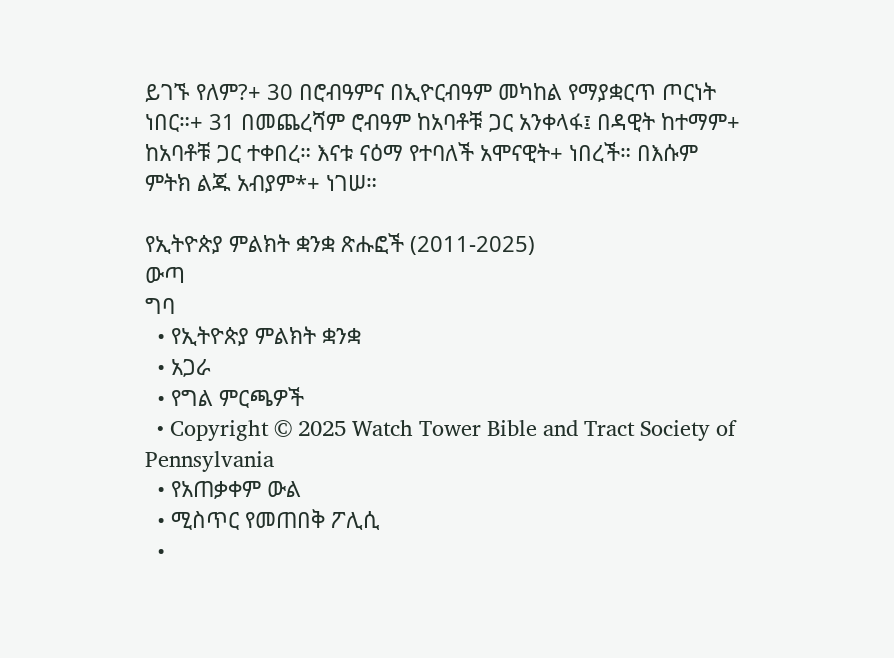ይገኙ የለም?+ 30 በሮብዓምና በኢዮርብዓም መካከል የማያቋርጥ ጦርነት ነበር።+ 31 በመጨረሻም ሮብዓም ከአባቶቹ ጋር አንቀላፋ፤ በዳዊት ከተማም+ ከአባቶቹ ጋር ተቀበረ። እናቱ ናዕማ የተባለች አሞናዊት+ ነበረች። በእሱም ምትክ ልጁ አብያም*+ ነገሠ።

የኢትዮጵያ ምልክት ቋንቋ ጽሑፎች (2011-2025)
ውጣ
ግባ
  • የኢትዮጵያ ምልክት ቋንቋ
  • አጋራ
  • የግል ምርጫዎች
  • Copyright © 2025 Watch Tower Bible and Tract Society of Pennsylvania
  • የአጠቃቀም ውል
  • ሚስጥር የመጠበቅ ፖሊሲ
  •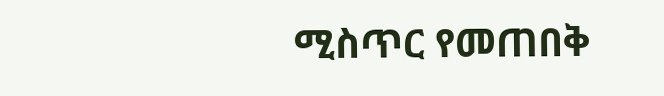ሚስጥር የመጠበቅ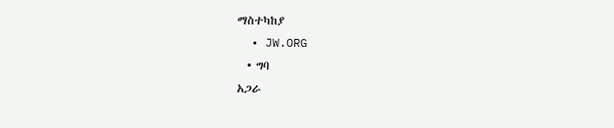ማስተካከያ
  • JW.ORG
  • ግባ
አጋራ